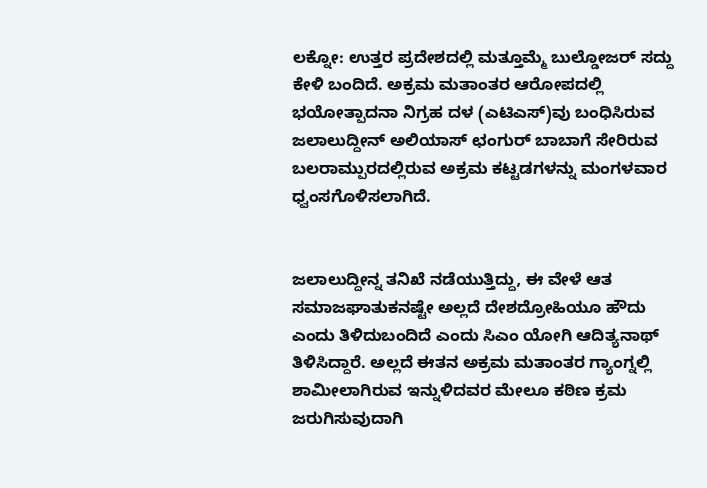ಲಕ್ನೋ: ಉತ್ತರ ಪ್ರದೇಶದಲ್ಲಿ ಮತ್ತೂಮ್ಮೆ ಬುಲ್ಡೋಜರ್ ಸದ್ದು ಕೇಳಿ ಬಂದಿದೆ. ಅಕ್ರಮ ಮತಾಂತರ ಆರೋಪದಲ್ಲಿ ಭಯೋತ್ಪಾದನಾ ನಿಗ್ರಹ ದಳ (ಎಟಿಎಸ್)ವು ಬಂಧಿಸಿರುವ ಜಲಾಲುದ್ದೀನ್ ಅಲಿಯಾಸ್ ಛಂಗುರ್ ಬಾಬಾಗೆ ಸೇರಿರುವ ಬಲರಾಮ್ಪುರದಲ್ಲಿರುವ ಅಕ್ರಮ ಕಟ್ಟಡಗಳನ್ನು ಮಂಗಳವಾರ ಧ್ವಂಸಗೊಳಿಸಲಾಗಿದೆ.


ಜಲಾಲುದ್ದೀನ್ನ ತನಿಖೆ ನಡೆಯುತ್ತಿದ್ದು, ಈ ವೇಳೆ ಆತ ಸಮಾಜಘಾತುಕನಷ್ಟೇ ಅಲ್ಲದೆ ದೇಶದ್ರೋಹಿಯೂ ಹೌದು ಎಂದು ತಿಳಿದುಬಂದಿದೆ ಎಂದು ಸಿಎಂ ಯೋಗಿ ಆದಿತ್ಯನಾಥ್ ತಿಳಿಸಿದ್ದಾರೆ. ಅಲ್ಲದೆ ಈತನ ಅಕ್ರಮ ಮತಾಂತರ ಗ್ಯಾಂಗ್ನಲ್ಲಿ ಶಾಮೀಲಾಗಿರುವ ಇನ್ನುಳಿದವರ ಮೇಲೂ ಕಠಿಣ ಕ್ರಮ ಜರುಗಿಸುವುದಾಗಿ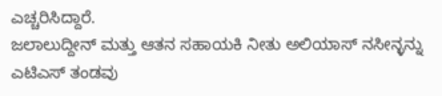ಎಚ್ಚರಿಸಿದ್ದಾರೆ.
ಜಲಾಲುದ್ದೀನ್ ಮತ್ತು ಆತನ ಸಹಾಯಕಿ ನೀತು ಅಲಿಯಾಸ್ ನಸೀನ್ಳನ್ನು ಎಟಿಎಸ್ ತಂಡವು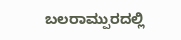ಬಲರಾಮ್ಪುರದಲ್ಲಿ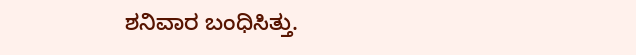ಶನಿವಾರ ಬಂಧಿಸಿತ್ತು.